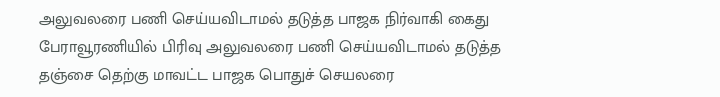அலுவலரை பணி செய்யவிடாமல் தடுத்த பாஜக நிர்வாகி கைது
பேராவூரணியில் பிரிவு அலுவலரை பணி செய்யவிடாமல் தடுத்த தஞ்சை தெற்கு மாவட்ட பாஜக பொதுச் செயலரை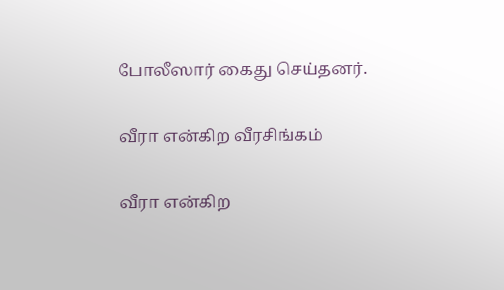போலீஸார் கைது செய்தனர்.

வீரா என்கிற வீரசிங்கம்

வீரா என்கிற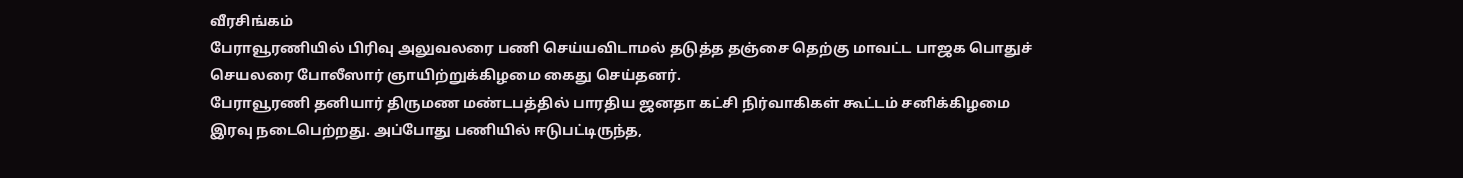வீரசிங்கம்
பேராவூரணியில் பிரிவு அலுவலரை பணி செய்யவிடாமல் தடுத்த தஞ்சை தெற்கு மாவட்ட பாஜக பொதுச் செயலரை போலீஸார் ஞாயிற்றுக்கிழமை கைது செய்தனர்.
பேராவூரணி தனியார் திருமண மண்டபத்தில் பாரதிய ஜனதா கட்சி நிர்வாகிகள் கூட்டம் சனிக்கிழமை இரவு நடைபெற்றது. அப்போது பணியில் ஈடுபட்டிருந்த,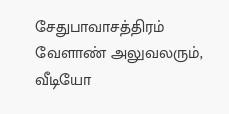சேதுபாவாசத்திரம் வேளாண் அலுவலரும், வீடியோ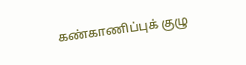கண்காணிப்புக் குழு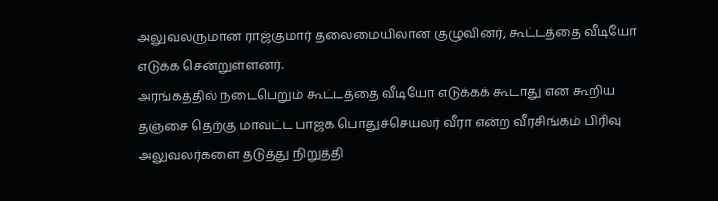அலுவலருமான ராஜ்குமார் தலைமையிலான குழுவினர், கூட்டத்தை வீடியோ எடுக்க சென்றுள்ளனர்.
அரங்கத்தில் நடைபெறும் கூட்டத்தை வீடியோ எடுக்கக் கூடாது என கூறிய தஞ்சை தெற்கு மாவட்ட பாஜக பொதுச்செயலர் வீரா என்ற வீரசிங்கம் பிரிவு அலுவலர்களை தடுத்து நிறுத்தி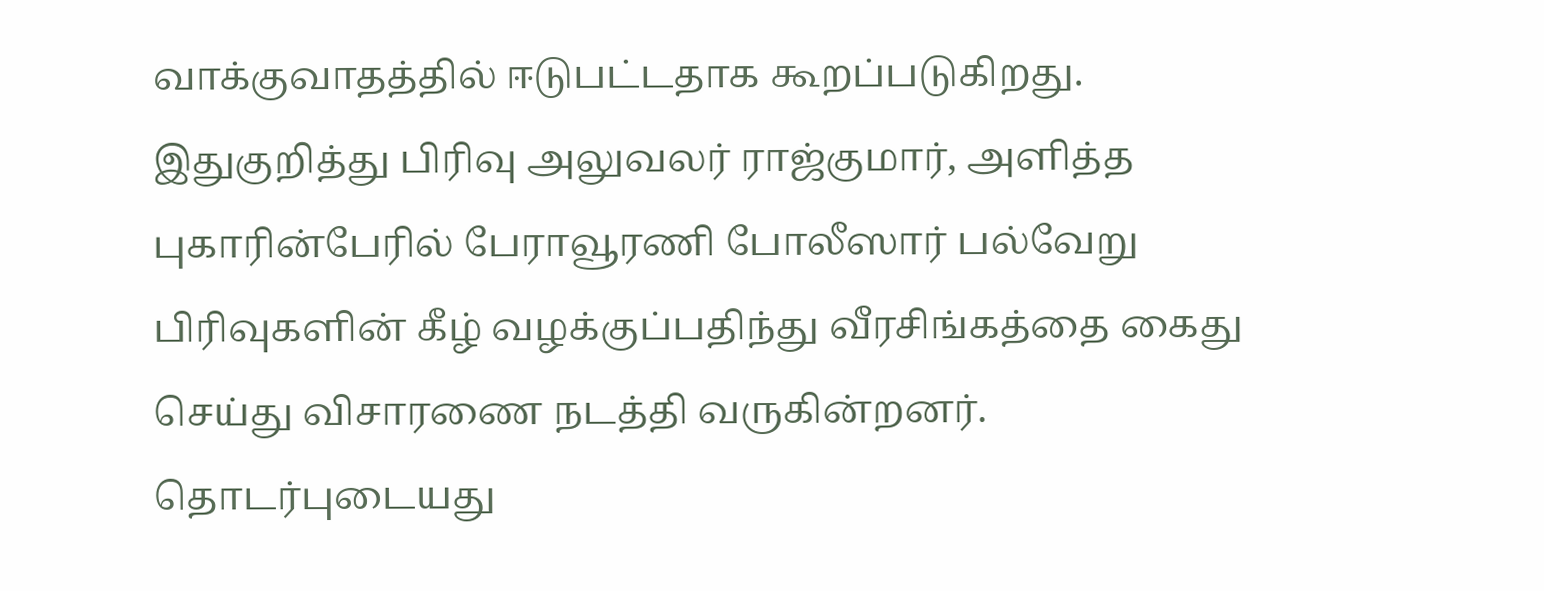வாக்குவாதத்தில் ஈடுபட்டதாக கூறப்படுகிறது.
இதுகுறித்து பிரிவு அலுவலர் ராஜ்குமார், அளித்த புகாரின்பேரில் பேராவூரணி போலீஸார் பல்வேறு பிரிவுகளின் கீழ் வழக்குப்பதிந்து வீரசிங்கத்தை கைது செய்து விசாரணை நடத்தி வருகின்றனர்.
தொடர்புடையது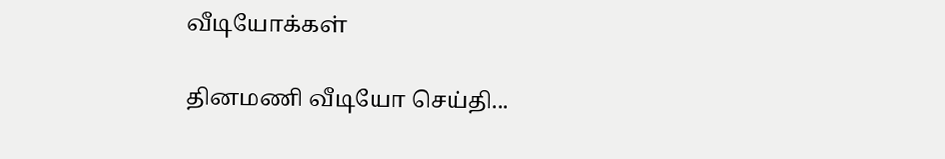வீடியோக்கள்

தினமணி வீடியோ செய்தி...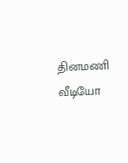தினமணி வீடியோ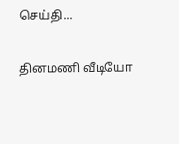செய்தி...

தினமணி வீடியோ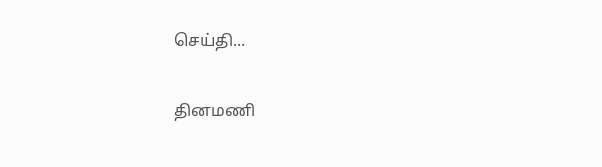செய்தி...

தினமணி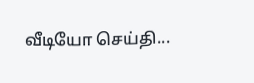வீடியோ செய்தி...